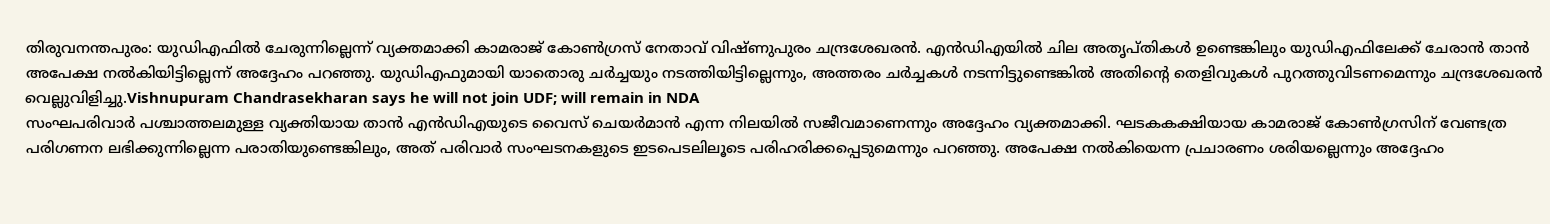തിരുവനന്തപുരം: യുഡിഎഫിൽ ചേരുന്നില്ലെന്ന് വ്യക്തമാക്കി കാമരാജ് കോൺഗ്രസ് നേതാവ് വിഷ്ണുപുരം ചന്ദ്രശേഖരൻ. എൻഡിഎയിൽ ചില അതൃപ്തികൾ ഉണ്ടെങ്കിലും യുഡിഎഫിലേക്ക് ചേരാൻ താൻ അപേക്ഷ നൽകിയിട്ടില്ലെന്ന് അദ്ദേഹം പറഞ്ഞു. യുഡിഎഫുമായി യാതൊരു ചർച്ചയും നടത്തിയിട്ടില്ലെന്നും, അത്തരം ചർച്ചകൾ നടന്നിട്ടുണ്ടെങ്കിൽ അതിന്റെ തെളിവുകൾ പുറത്തുവിടണമെന്നും ചന്ദ്രശേഖരൻ വെല്ലുവിളിച്ചു.Vishnupuram Chandrasekharan says he will not join UDF; will remain in NDA
സംഘപരിവാർ പശ്ചാത്തലമുള്ള വ്യക്തിയായ താൻ എൻഡിഎയുടെ വൈസ് ചെയർമാൻ എന്ന നിലയിൽ സജീവമാണെന്നും അദ്ദേഹം വ്യക്തമാക്കി. ഘടകകക്ഷിയായ കാമരാജ് കോൺഗ്രസിന് വേണ്ടത്ര പരിഗണന ലഭിക്കുന്നില്ലെന്ന പരാതിയുണ്ടെങ്കിലും, അത് പരിവാർ സംഘടനകളുടെ ഇടപെടലിലൂടെ പരിഹരിക്കപ്പെടുമെന്നും പറഞ്ഞു. അപേക്ഷ നൽകിയെന്ന പ്രചാരണം ശരിയല്ലെന്നും അദ്ദേഹം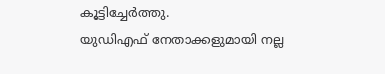കൂട്ടിച്ചേർത്തു.
യുഡിഎഫ് നേതാക്കളുമായി നല്ല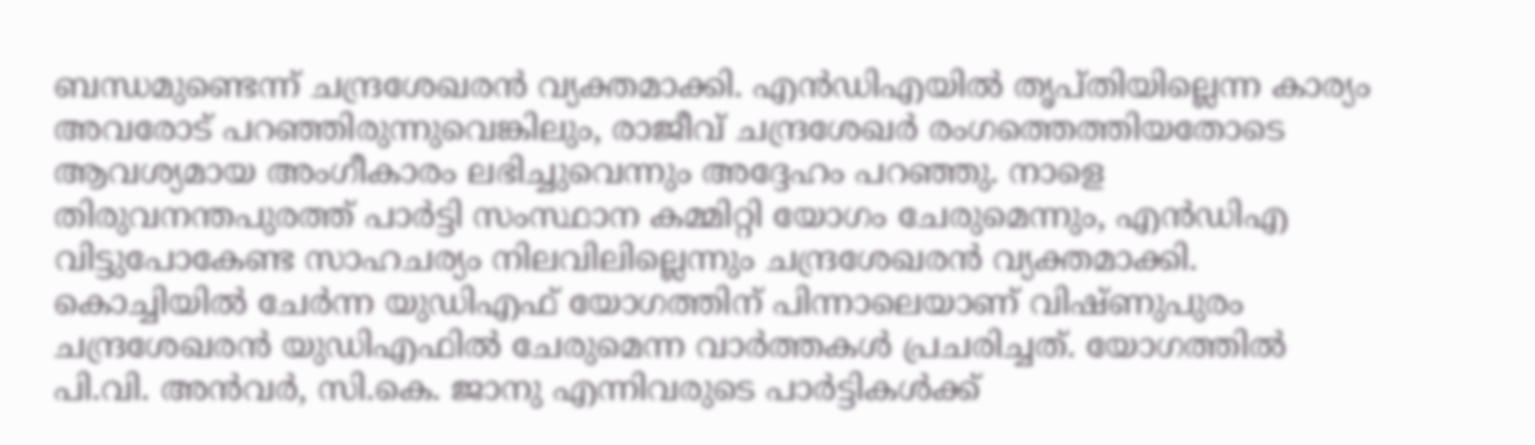ബന്ധമുണ്ടെന്ന് ചന്ദ്രശേഖരൻ വ്യക്തമാക്കി. എൻഡിഎയിൽ തൃപ്തിയില്ലെന്ന കാര്യം അവരോട് പറഞ്ഞിരുന്നുവെങ്കിലും, രാജീവ് ചന്ദ്രശേഖർ രംഗത്തെത്തിയതോടെ ആവശ്യമായ അംഗീകാരം ലഭിച്ചുവെന്നും അദ്ദേഹം പറഞ്ഞു. നാളെ തിരുവനന്തപുരത്ത് പാർട്ടി സംസ്ഥാന കമ്മിറ്റി യോഗം ചേരുമെന്നും, എൻഡിഎ വിട്ടുപോകേണ്ട സാഹചര്യം നിലവിലില്ലെന്നും ചന്ദ്രശേഖരൻ വ്യക്തമാക്കി.
കൊച്ചിയിൽ ചേർന്ന യുഡിഎഫ് യോഗത്തിന് പിന്നാലെയാണ് വിഷ്ണുപുരം ചന്ദ്രശേഖരൻ യുഡിഎഫിൽ ചേരുമെന്ന വാർത്തകൾ പ്രചരിച്ചത്. യോഗത്തിൽ പി.വി. അൻവർ, സി.കെ. ജാനു എന്നിവരുടെ പാർട്ടികൾക്ക്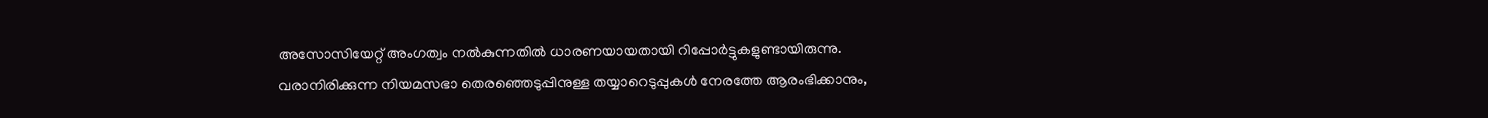അസോസിയേറ്റ് അംഗത്വം നൽകുന്നതിൽ ധാരണയായതായി റിപ്പോർട്ടുകളുണ്ടായിരുന്നു. വരാനിരിക്കുന്ന നിയമസഭാ തെരഞ്ഞെടുപ്പിനുള്ള തയ്യാറെടുപ്പുകൾ നേരത്തേ ആരംഭിക്കാനും,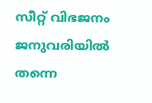സീറ്റ് വിഭജനം ജനുവരിയിൽ തന്നെ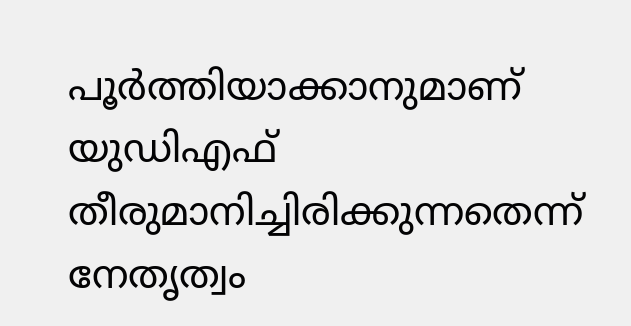പൂർത്തിയാക്കാനുമാണ് യുഡിഎഫ് തീരുമാനിച്ചിരിക്കുന്നതെന്ന് നേതൃത്വം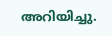അറിയിച്ചു.